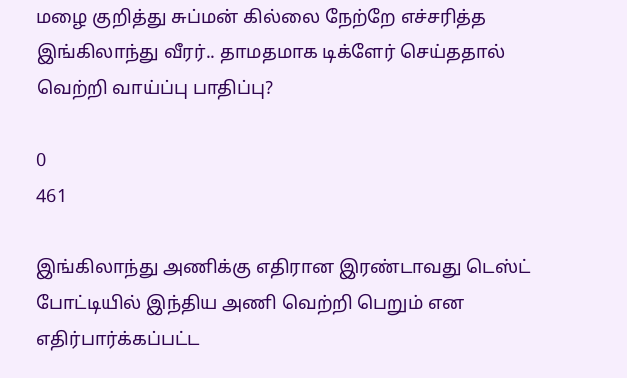மழை குறித்து சுப்மன் கில்லை நேற்றே எச்சரித்த இங்கிலாந்து வீரர்.. தாமதமாக டிக்ளேர் செய்ததால் வெற்றி வாய்ப்பு பாதிப்பு?

0
461

இங்கிலாந்து அணிக்கு எதிரான இரண்டாவது டெஸ்ட் போட்டியில் இந்திய அணி வெற்றி பெறும் என எதிர்பார்க்கப்பட்ட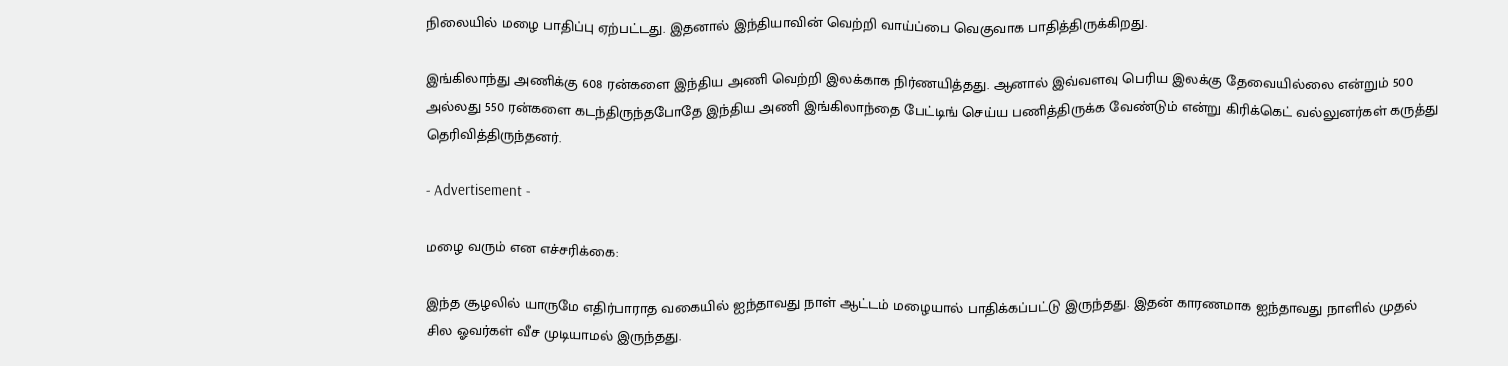நிலையில் மழை பாதிப்பு ஏற்பட்டது. இதனால் இந்தியாவின் வெற்றி வாய்ப்பை வெகுவாக பாதித்திருக்கிறது.

இங்கிலாந்து அணிக்கு 608 ரன்களை இந்திய அணி வெற்றி இலக்காக நிர்ணயித்தது. ஆனால் இவ்வளவு பெரிய இலக்கு தேவையில்லை என்றும் 500 அல்லது 550 ரன்களை கடந்திருந்தபோதே இந்திய அணி இங்கிலாந்தை பேட்டிங் செய்ய பணித்திருக்க வேண்டும் என்று கிரிக்கெட் வல்லுனர்கள் கருத்து தெரிவித்திருந்தனர்.

- Advertisement -

மழை வரும் என எச்சரிக்கை:

இந்த சூழலில் யாருமே எதிர்பாராத வகையில் ஐந்தாவது நாள் ஆட்டம் மழையால் பாதிக்கப்பட்டு இருந்தது. இதன் காரணமாக ஐந்தாவது நாளில் முதல் சில ஓவர்கள் வீச முடியாமல் இருந்தது.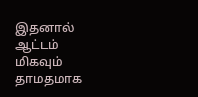இதனால் ஆட்டம் மிகவும் தாமதமாக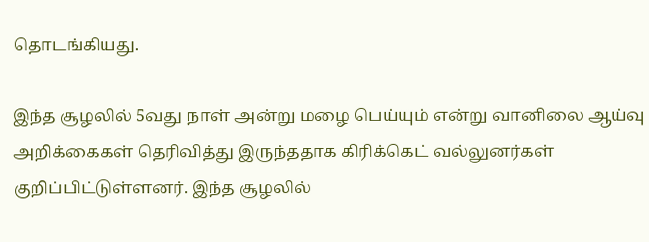தொடங்கியது.

இந்த சூழலில் 5வது நாள் அன்று மழை பெய்யும் என்று வானிலை ஆய்வு அறிக்கைகள் தெரிவித்து இருந்ததாக கிரிக்கெட் வல்லுனர்கள் குறிப்பிட்டுள்ளனர். இந்த சூழலில்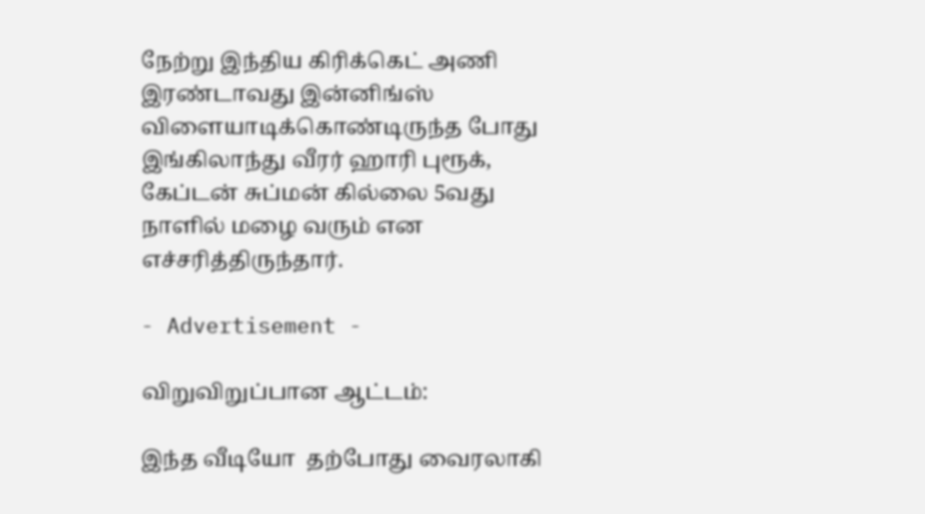நேற்று இந்திய கிரிக்கெட் அணி இரண்டாவது இன்னிங்ஸ் விளையாடிக்கொண்டிருந்த போது இங்கிலாந்து வீரர் ஹாரி புரூக், கேப்டன் சுப்மன் கில்லை 5வது நாளில் மழை வரும் என எச்சரித்திருந்தார்.

- Advertisement -

விறுவிறுப்பான ஆட்டம்:

இந்த வீடியோ  தற்போது வைரலாகி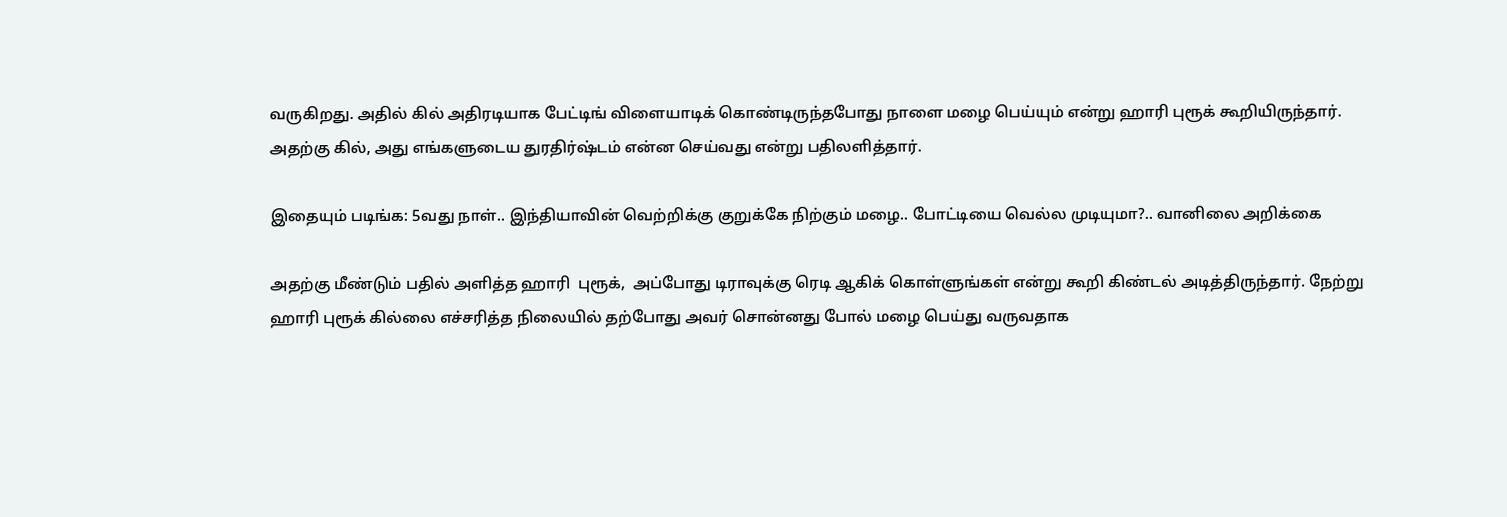வருகிறது. அதில் கில் அதிரடியாக பேட்டிங் விளையாடிக் கொண்டிருந்தபோது நாளை மழை பெய்யும் என்று ஹாரி புரூக் கூறியிருந்தார். அதற்கு கில், அது எங்களுடைய துரதிர்ஷ்டம் என்ன செய்வது என்று பதிலளித்தார்.

இதையும் படிங்க: 5வது நாள்.. இந்தியாவின் வெற்றிக்கு குறுக்கே நிற்கும் மழை.. போட்டியை வெல்ல முடியுமா?.. வானிலை அறிக்கை

அதற்கு மீண்டும் பதில் அளித்த ஹாரி  புரூக்,  அப்போது டிராவுக்கு ரெடி ஆகிக் கொள்ளுங்கள் என்று கூறி கிண்டல் அடித்திருந்தார். நேற்று ஹாரி புரூக் கில்லை எச்சரித்த நிலையில் தற்போது அவர் சொன்னது போல் மழை பெய்து வருவதாக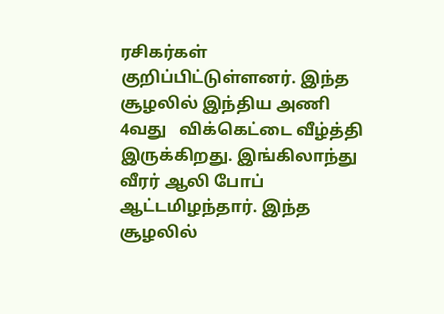ரசிகர்கள் குறிப்பிட்டுள்ளனர். இந்த சூழலில் இந்திய அணி 4வது   விக்கெட்டை வீழ்த்தி இருக்கிறது. இங்கிலாந்து வீரர் ஆலி போப் ஆட்டமிழந்தார். இந்த சூழலில்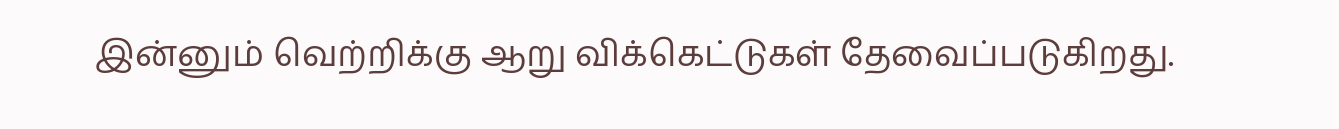இன்னும் வெற்றிக்கு ஆறு விக்கெட்டுகள் தேவைப்படுகிறது.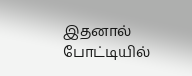இதனால் போட்டியில்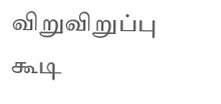விறுவிறுப்பு கூடி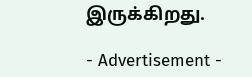இருக்கிறது.

- Advertisement -